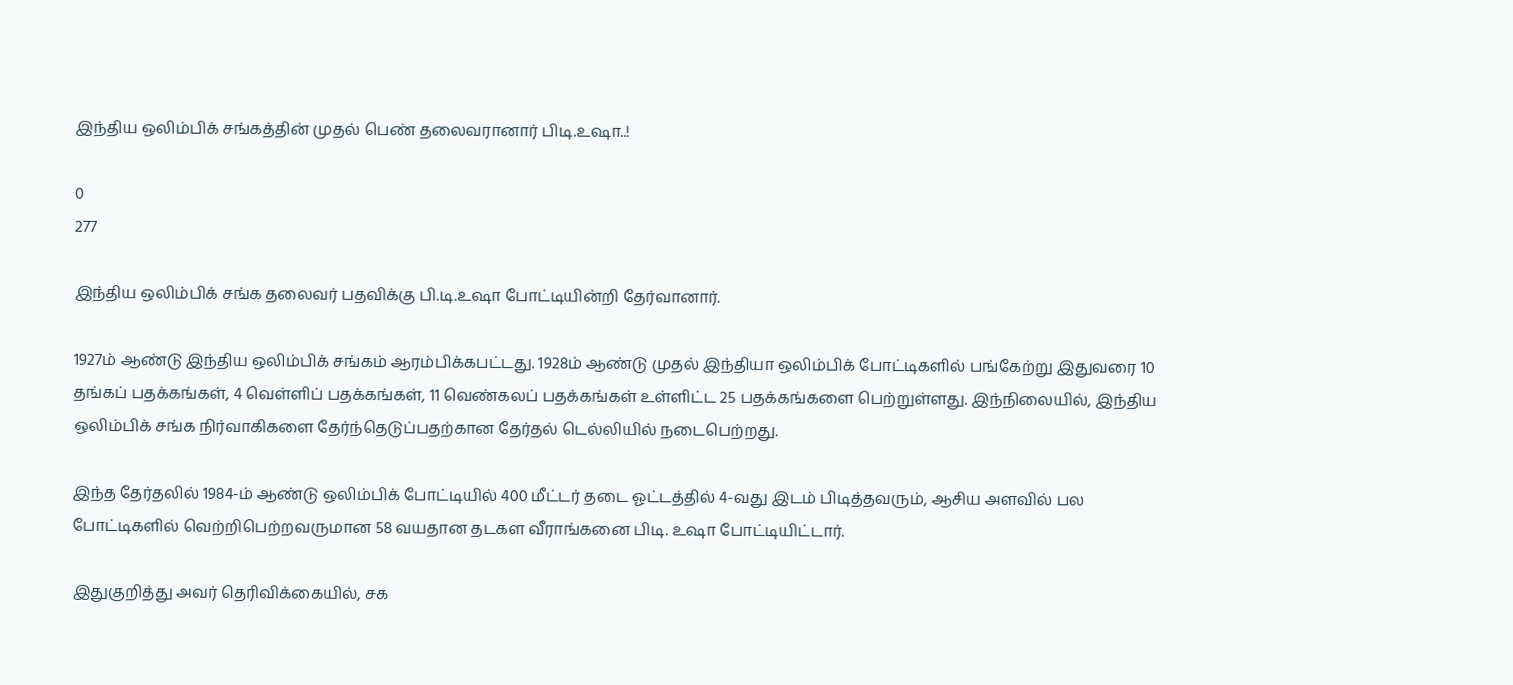இந்திய ஒலிம்பிக் சங்கத்தின் முதல் பெண் தலைவரானார் பிடி.உஷா..!

0
277

இந்திய ஒலிம்பிக் சங்க தலைவர் பதவிக்கு பி.டி.உஷா போட்டியின்றி தேர்வானார்.

1927ம் ஆண்டு இந்திய ஒலிம்பிக் சங்கம் ஆரம்பிக்கபட்டது. 1928ம் ஆண்டு முதல் இந்தியா ஒலிம்பிக் போட்டிகளில் பங்கேற்று இதுவரை 10 தங்கப் பதக்கங்கள், 4 வெள்ளிப் பதக்கங்கள், 11 வெண்கலப் பதக்கங்கள் உள்ளிட்ட 25 பதக்கங்களை பெற்றுள்ளது. இந்நிலையில், இந்திய ஒலிம்பிக் சங்க நிர்வாகிகளை தேர்ந்தெடுப்பதற்கான தேர்தல் டெல்லியில் நடைபெற்றது.

இந்த தேர்தலில் 1984-ம் ஆண்டு ஒலிம்பிக் போட்டியில் 400 மீட்டர் தடை ஓட்டத்தில் 4-வது இடம் பிடித்தவரும், ஆசிய அளவில் பல போட்டிகளில் வெற்றிபெற்றவருமான 58 வயதான தடகள வீராங்கனை பிடி. உஷா போட்டியிட்டார்.

இதுகுறித்து அவர் தெரிவிக்கையில், சக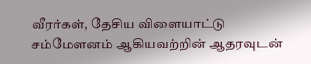வீரர்கள், தேசிய விளையாட்டு சம்மேளனம் ஆகியவற்றின் ஆதரவுடன்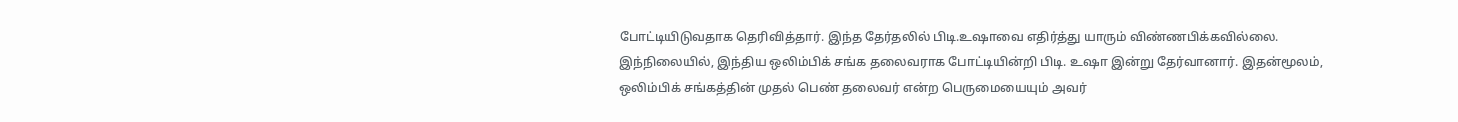போட்டியிடுவதாக தெரிவித்தார். இந்த தேர்தலில் பிடி.உஷாவை எதிர்த்து யாரும் விண்ணபிக்கவில்லை. இந்நிலையில், இந்திய ஒலிம்பிக் சங்க தலைவராக போட்டியின்றி பிடி. உஷா இன்று தேர்வானார். இதன்மூலம், ஒலிம்பிக் சங்கத்தின் முதல் பெண் தலைவர் என்ற பெருமையையும் அவர்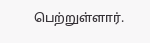பெற்றுள்ளார்.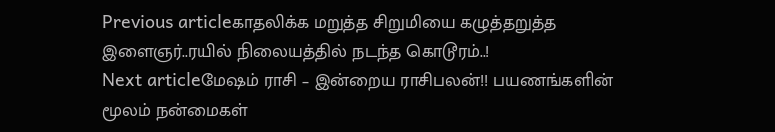Previous articleகாதலிக்க மறுத்த சிறுமியை கழுத்தறுத்த இளைஞர்..ரயில் நிலையத்தில் நடந்த கொடூரம்..!
Next articleமேஷம் ராசி – இன்றைய ராசிபலன்!! பயணங்களின் மூலம் நன்மைகள்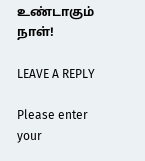உண்டாகும் நாள்!

LEAVE A REPLY

Please enter your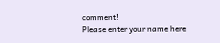comment!
Please enter your name here